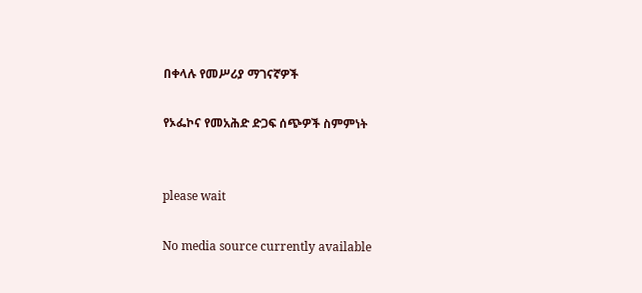በቀላሉ የመሥሪያ ማገናኛዎች

የኦፌኮና የመአሕድ ድጋፍ ሰጭዎች ስምምነት


please wait

No media source currently available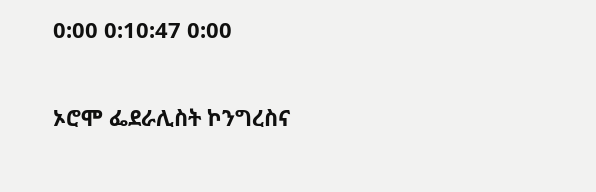0:00 0:10:47 0:00

ኦሮሞ ፌደራሊስት ኮንግረስና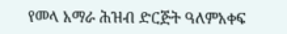የመላ አማራ ሕዝብ ድርጅት ዓለምአቀፍ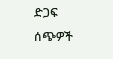ድጋፍ ሰጭዎች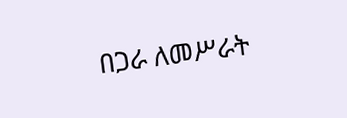በጋራ ለመሥራት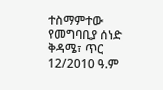ተስማምተው የመግባቢያ ሰነድ ቅዳሜ፣ ጥር 12/2010 ዓ.ም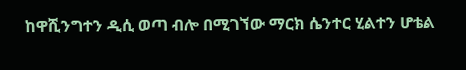ከዋሺንግተን ዲሲ ወጣ ብሎ በሚገኘው ማርክ ሴንተር ሂልተን ሆቴል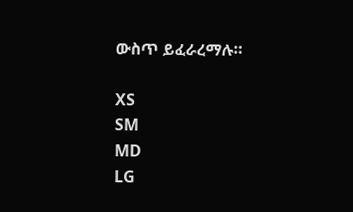ውስጥ ይፈራረማሉ።

XS
SM
MD
LG